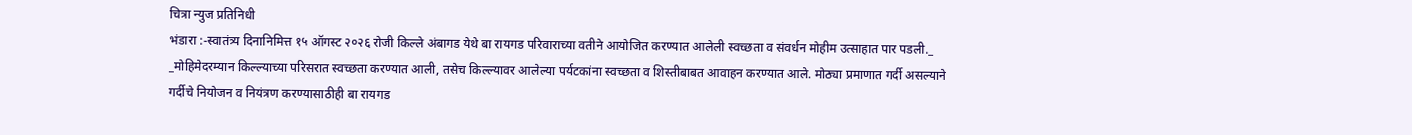चित्रा न्युज प्रतिनिधी
भंडारा :-स्वातंत्र्य दिनानिमित्त १५ ऑगस्ट २०२६ रोजी किल्ले अंबागड येथे बा रायगड परिवाराच्या वतीने आयोजित करण्यात आलेली स्वच्छता व संवर्धन मोहीम उत्साहात पार पडली._
_मोहिमेदरम्यान किल्ल्याच्या परिसरात स्वच्छता करण्यात आली, तसेच किल्ल्यावर आलेल्या पर्यटकांना स्वच्छता व शिस्तीबाबत आवाहन करण्यात आले. मोठ्या प्रमाणात गर्दी असल्याने गर्दीचे नियोजन व नियंत्रण करण्यासाठीही बा रायगड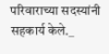परिवाराच्या सदस्यांनी सहकार्य केले._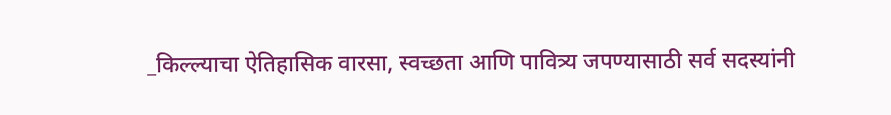_किल्ल्याचा ऐतिहासिक वारसा, स्वच्छता आणि पावित्र्य जपण्यासाठी सर्व सदस्यांनी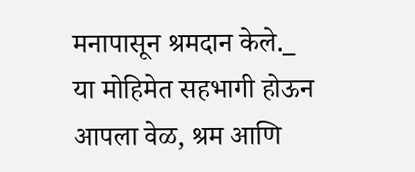मनापासून श्रमदान केले._
या मोहिमेत सहभागी होऊन आपला वेळ, श्रम आणि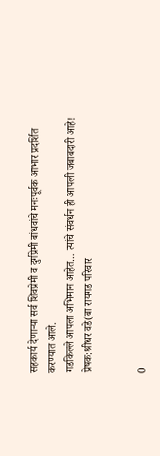सहकार्य देणाऱ्या सर्व शिवप्रेमी व दुर्गप्रेमी बांधवांचे मनःपूर्वक आभार प्रदर्शित करण्यात आले.
गडकिल्ले आपला अभिमान आहेत… त्यांचे संवर्धन ही आपली जबाबदारी आहे!
प्रेषक:श्रीधर वडे(बा रायगड परिवार


0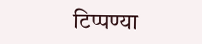टिप्पण्या